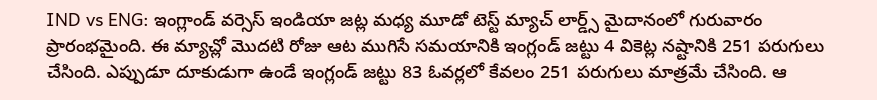IND vs ENG: ఇంగ్లాండ్ వర్సెస్ ఇండియా జట్ల మధ్య మూడో టెస్ట్ మ్యాచ్ లార్డ్స్ మైదానంలో గురువారం ప్రారంభమైంది. ఈ మ్యాచ్లో మొదటి రోజు ఆట ముగిసే సమయానికి ఇంగ్లండ్ జట్టు 4 వికెట్ల నష్టానికి 251 పరుగులు చేసింది. ఎప్పుడూ దూకుడుగా ఉండే ఇంగ్లండ్ జట్టు 83 ఓవర్లలో కేవలం 251 పరుగులు మాత్రమే చేసింది. ఆ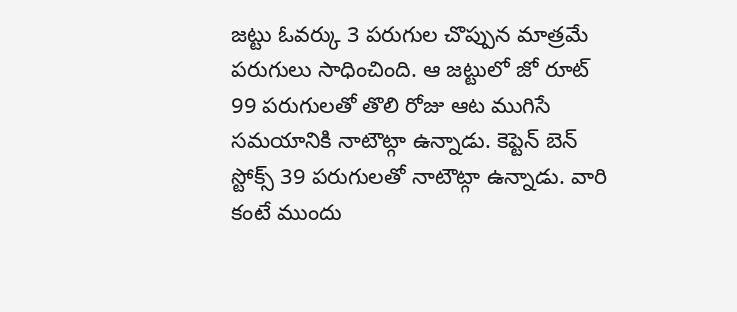జట్టు ఓవర్కు 3 పరుగుల చొప్పున మాత్రమే పరుగులు సాధించింది. ఆ జట్టులో జో రూట్ 99 పరుగులతో తొలి రోజు ఆట ముగిసే సమయానికి నాటౌట్గా ఉన్నాడు. కెప్టెన్ బెన్ స్టోక్స్ 39 పరుగులతో నాటౌట్గా ఉన్నాడు. వారి కంటే ముందు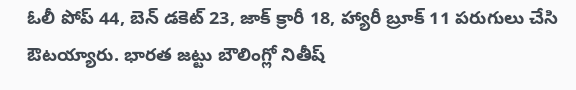ఓలీ పోప్ 44, బెన్ డకెట్ 23, జాక్ క్రారీ 18, హ్యారీ బ్రూక్ 11 పరుగులు చేసి ఔటయ్యారు. భారత జట్టు బౌలింగ్లో నితీష్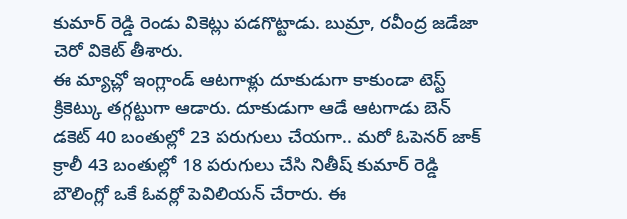కుమార్ రెడ్డి రెండు వికెట్లు పడగొట్టాడు. బుమ్రా, రవీంద్ర జడేజా చెరో వికెట్ తీశారు.
ఈ మ్యాచ్లో ఇంగ్లాండ్ ఆటగాళ్లు దూకుడుగా కాకుండా టెస్ట్ క్రికెట్కు తగ్గట్టుగా ఆడారు. దూకుడుగా ఆడే ఆటగాడు బెన్ డకెట్ 40 బంతుల్లో 23 పరుగులు చేయగా.. మరో ఓపెనర్ జాక్ క్రాలీ 43 బంతుల్లో 18 పరుగులు చేసి నితీష్ కుమార్ రెడ్డి బౌలింగ్లో ఒకే ఓవర్లో పెవిలియన్ చేరారు. ఈ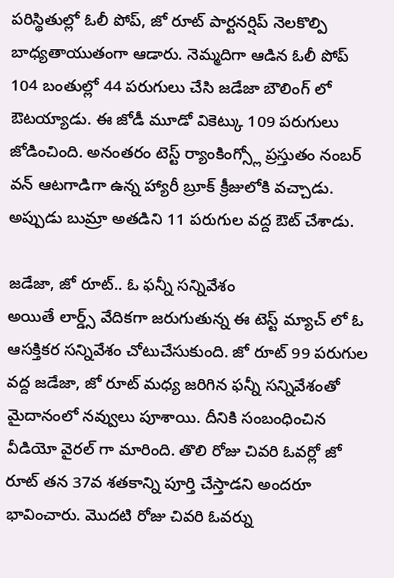పరిస్థితుల్లో ఓలీ పోప్, జో రూట్ పార్టనర్షిప్ నెలకొల్పి బాధ్యతాయుతంగా ఆడారు. నెమ్మదిగా ఆడిన ఓలీ పోప్ 104 బంతుల్లో 44 పరుగులు చేసి జడేజా బౌలింగ్ లో ఔటయ్యాడు. ఈ జోడీ మూడో వికెట్కు 109 పరుగులు జోడించింది. అనంతరం టెస్ట్ ర్యాంకింగ్స్లో ప్రస్తుతం నంబర్ వన్ ఆటగాడిగా ఉన్న హ్యారీ బ్రూక్ క్రీజులోకి వచ్చాడు. అప్పుడు బుమ్రా అతడిని 11 పరుగుల వద్ద ఔట్ చేశాడు.

జడేజా, జో రూట్.. ఓ ఫన్నీ సన్నివేశం
అయితే లార్డ్స్ వేదికగా జరుగుతున్న ఈ టెస్ట్ మ్యాచ్ లో ఓ ఆసక్తికర సన్నివేశం చోటుచేసుకుంది. జో రూట్ 99 పరుగుల వద్ద జడేజా, జో రూట్ మధ్య జరిగిన ఫన్నీ సన్నివేశంతో మైదానంలో నవ్వులు పూశాయి. దీనికి సంబంధించిన వీడియో వైరల్ గా మారింది. తొలి రోజు చివరి ఓవర్లో జో రూట్ తన 37వ శతకాన్ని పూర్తి చేస్తాడని అందరూ భావించారు. మొదటి రోజు చివరి ఓవర్ను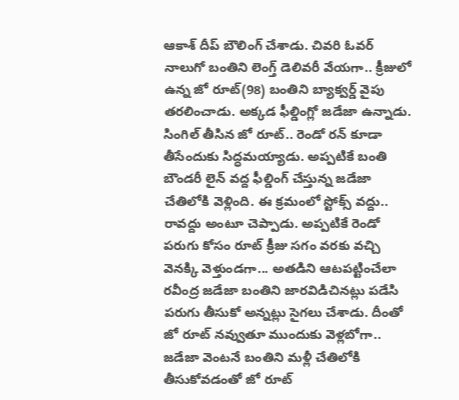ఆకాశ్ దీప్ బౌలింగ్ చేశాడు. చివరి ఓవర్ నాలుగో బంతిని లెంగ్త్ డెలివరీ వేయగా.. క్రీజులో ఉన్న జో రూట్(98) బంతిని బ్యాక్వర్డ్ వైపు తరలించాడు. అక్కడ ఫీల్డింగ్లో జడేజా ఉన్నాడు. సింగిల్ తీసిన జో రూట్.. రెండో రన్ కూడా తీసేందుకు సిద్ధమయ్యాడు. అప్పటికే బంతి బౌండరీ లైన్ వద్ద ఫీల్డింగ్ చేస్తున్న జడేజా చేతిలోకి వెళ్లింది. ఈ క్రమంలో స్టోక్స్ వద్దు.. రావద్దు అంటూ చెప్పాడు. అప్పటికే రెండో పరుగు కోసం రూట్ క్రీజు సగం వరకు వచ్చి వెనక్కి వెళ్తుండగా... అతడిని ఆటపట్టించేలా రవీంద్ర జడేజా బంతిని జారవిడిచినట్లు పడేసి పరుగు తీసుకో అన్నట్లు సైగలు చేశాడు. దీంతో జో రూట్ నవ్వుతూ ముందుకు వెళ్లబోగా.. జడేజా వెంటనే బంతిని మళ్లీ చేతిలోకి తీసుకోవడంతో జో రూట్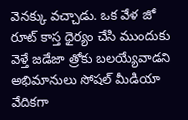వెనక్కు వచ్చాడు. ఒక వేళ జో రూట్ కాస్త ధైర్యం చేసి ముందుకు వెళ్తే జడేజా త్రోకు బలయ్యేవాడని అభిమానులు సోషల్ మీడియా వేదికగా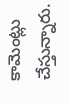కామెంట్లు చేస్తున్నారు.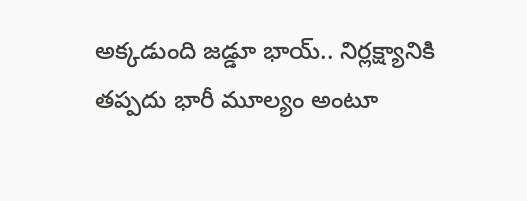అక్కడుంది జడ్డూ భాయ్.. నిర్లక్ష్యానికి తప్పదు భారీ మూల్యం అంటూ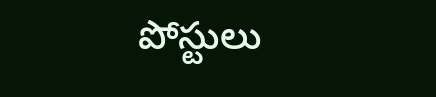పోస్టులు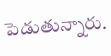పెడుతున్నారు.